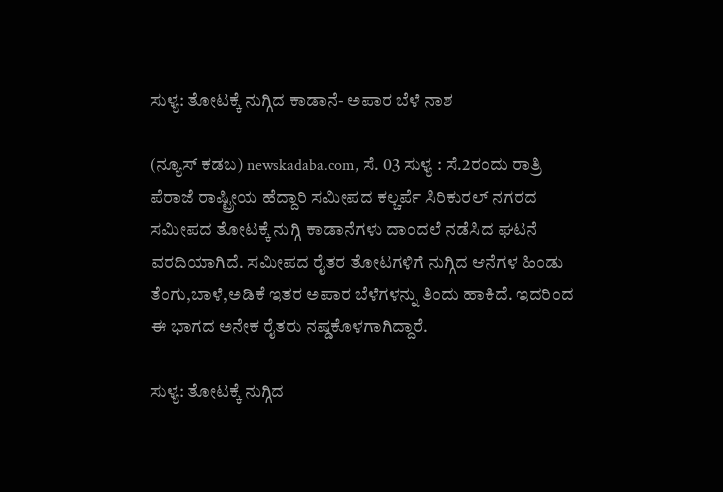ಸುಳ್ಯ: ತೋಟಕ್ಕೆ ನುಗ್ಗಿದ ಕಾಡಾನೆ- ಅಪಾರ ಬೆಳೆ ನಾಶ

(ನ್ಯೂಸ್‌ ಕಡಬ) newskadaba.com, ಸೆ. 03 ಸುಳ್ಯ : ಸೆ.2ರಂದು ರಾತ್ರಿ ಪೆರಾಜೆ ರಾಷ್ಟ್ರೀಯ ಹೆದ್ದಾರಿ ಸಮೀಪದ ಕಲ್ಚರ್ಪೆ ಸಿರಿಕುರಲ್ ನಗರದ ಸಮೀಪದ ತೋಟಕ್ಕೆ ನುಗ್ಗಿ ಕಾಡಾನೆಗಳು ದಾಂದಲೆ ನಡೆಸಿದ ಘಟನೆ ವರದಿಯಾಗಿದೆ. ಸಮೀಪದ ರೈತರ ತೋಟಗಳಿಗೆ ನುಗ್ಗಿದ ಆನೆಗಳ ಹಿಂಡು ತೆಂಗು,ಬಾಳೆ,ಅಡಿಕೆ ಇತರ ಅಪಾರ ಬೆಳೆಗಳನ್ನು ತಿಂದು ಹಾಕಿದೆ. ಇದರಿಂದ ಈ ಭಾಗದ‌ ಅನೇಕ ರೈತರು ನಷ್ಡಕೊಳಗಾಗಿದ್ದಾರೆ.

ಸುಳ್ಯ: ತೋಟಕ್ಕೆ ನುಗ್ಗಿದ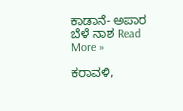ಕಾಡಾನೆ- ಅಪಾರ ಬೆಳೆ ನಾಶ Read More »

ಕರಾವಳಿ,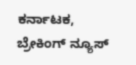ಕರ್ನಾಟಕ, ಬ್ರೇಕಿಂಗ್ ನ್ಯೂಸ್